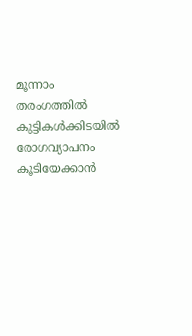മൂന്നാം തരംഗത്തിൽ കുട്ടികൾക്കിടയിൽ രോഗവ്യാപനം കൂടിയേക്കാൻ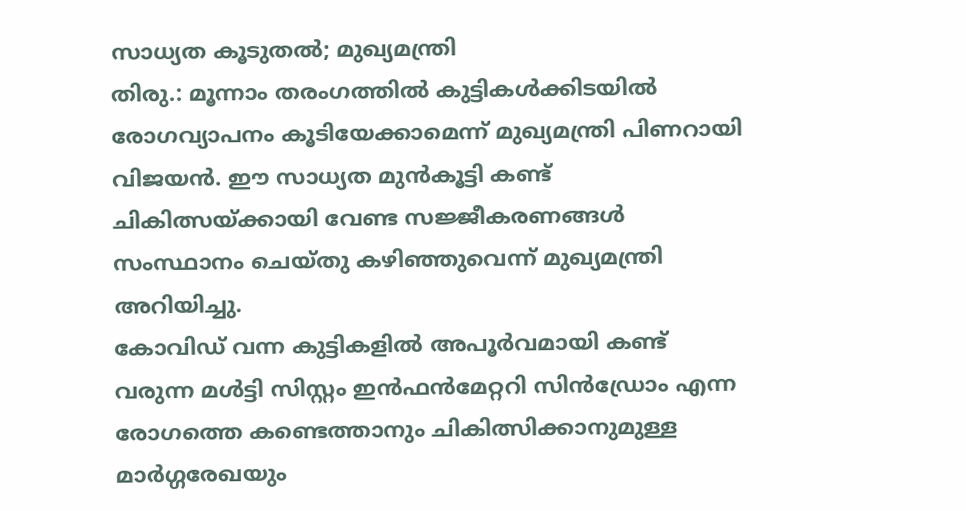സാധ്യത കൂടുതൽ; മുഖ്യമന്ത്രി
തിരു.: മൂന്നാം തരംഗത്തിൽ കുട്ടികൾക്കിടയിൽ രോഗവ്യാപനം കൂടിയേക്കാമെന്ന് മുഖ്യമന്ത്രി പിണറായി വിജയൻ. ഈ സാധ്യത മുൻകൂട്ടി കണ്ട് ചികിത്സയ്ക്കായി വേണ്ട സജ്ജീകരണങ്ങൾ സംസ്ഥാനം ചെയ്തു കഴിഞ്ഞുവെന്ന് മുഖ്യമന്ത്രി അറിയിച്ചു.
കോവിഡ് വന്ന കുട്ടികളിൽ അപൂർവമായി കണ്ട് വരുന്ന മൾട്ടി സിസ്റ്റം ഇൻഫൻമേറ്ററി സിൻഡ്രോം എന്ന രോഗത്തെ കണ്ടെത്താനും ചികിത്സിക്കാനുമുള്ള മാർഗ്ഗരേഖയും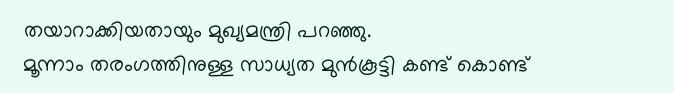തയാറാക്കിയതായും മുഖ്യമന്ത്രി പറഞ്ഞു.
മൂന്നാം തരംഗത്തിനുള്ള സാധ്യത മുൻകൂട്ടി കണ്ട് കൊണ്ട്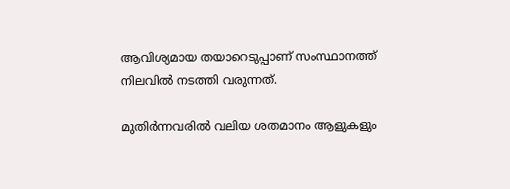ആവിശ്യമായ തയാറെടുപ്പാണ് സംസ്ഥാനത്ത് നിലവിൽ നടത്തി വരുന്നത്.

മുതിർന്നവരിൽ വലിയ ശതമാനം ആളുകളും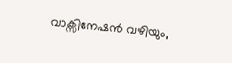വാക്സിനേഷൻ വഴിയും,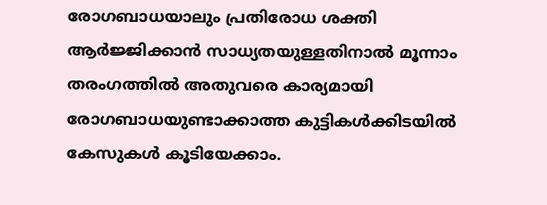രോഗബാധയാലും പ്രതിരോധ ശക്തി ആർജ്ജിക്കാൻ സാധ്യതയുള്ളതിനാൽ മൂന്നാം തരംഗത്തിൽ അതുവരെ കാര്യമായി രോഗബാധയുണ്ടാക്കാത്ത കുട്ടികൾക്കിടയിൽ കേസുകൾ കൂടിയേക്കാം.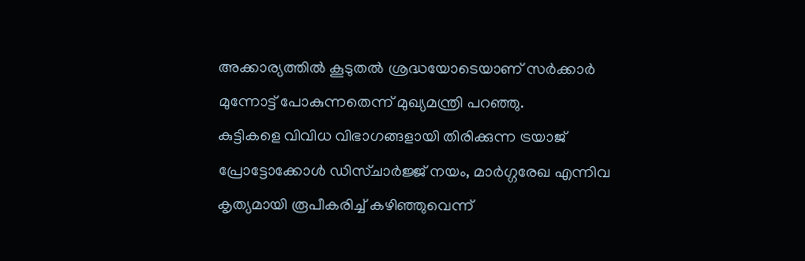അക്കാര്യത്തിൽ കൂടുതൽ ശ്രദ്ധയോടെയാണ് സർക്കാർ മുന്നോട്ട് പോകുന്നതെന്ന് മുഖ്യമന്ത്രി പറഞ്ഞു.
കുട്ടികളെ വിവിധ വിഭാഗങ്ങളായി തിരിക്കുന്ന ട്രയാജ് പ്രോട്ടോക്കോൾ ഡിസ്ചാർജ്ജ് നയം, മാർഗ്ഗരേഖ എന്നിവ കൃത്യമായി രൂപീകരിച്ച് കഴിഞ്ഞുവെന്ന്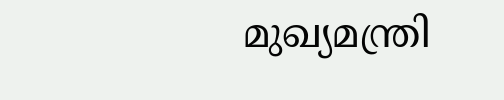മുഖ്യമന്ത്രി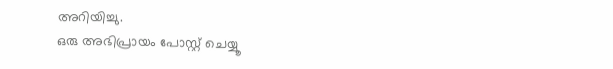അറിയിച്ചു.
ഒരു അഭിപ്രായം പോസ്റ്റ് ചെയ്യൂ